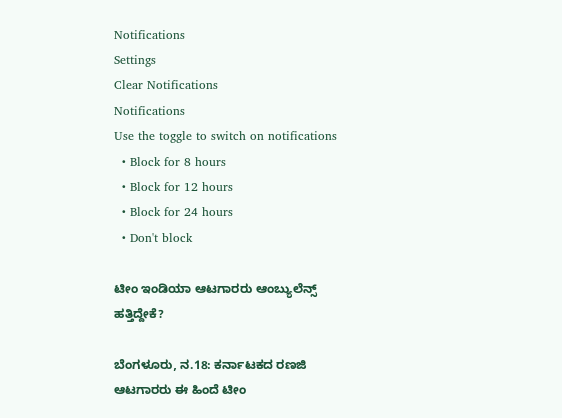Notifications
Settings
Clear Notifications
Notifications
Use the toggle to switch on notifications
  • Block for 8 hours
  • Block for 12 hours
  • Block for 24 hours
  • Don't block

ಟೀಂ ಇಂಡಿಯಾ ಆಟಗಾರರು ಆಂಬ್ಯುಲೆನ್ಸ್ ಹತ್ತಿದ್ದೇಕೆ?

ಬೆಂಗಳೂರು, ನ.18: ಕರ್ನಾಟಕದ ರಣಜಿ ಆಟಗಾರರು ಈ ಹಿಂದೆ ಟೀಂ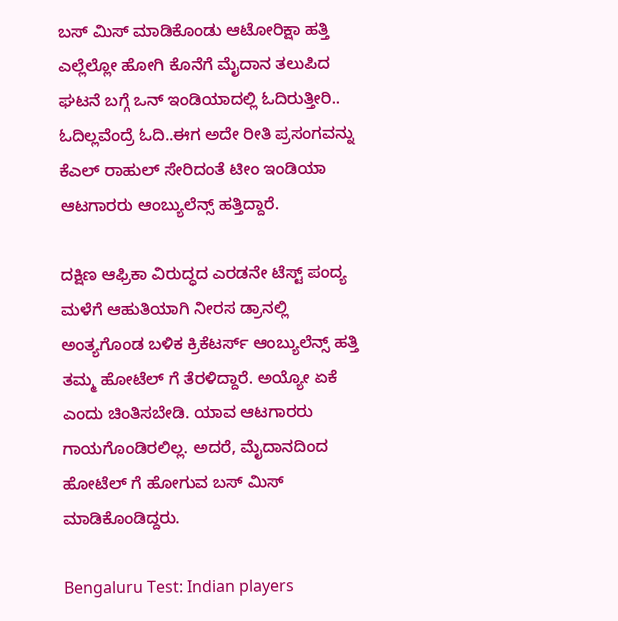ಬಸ್ ಮಿಸ್ ಮಾಡಿಕೊಂಡು ಆಟೋರಿಕ್ಷಾ ಹತ್ತಿ ಎಲ್ಲೆಲ್ಲೋ ಹೋಗಿ ಕೊನೆಗೆ ಮೈದಾನ ತಲುಪಿದ ಘಟನೆ ಬಗ್ಗೆ ಒನ್ ಇಂಡಿಯಾದಲ್ಲಿ ಓದಿರುತ್ತೀರಿ.. ಓದಿಲ್ಲವೆಂದ್ರೆ ಓದಿ..ಈಗ ಅದೇ ರೀತಿ ಪ್ರಸಂಗವನ್ನು ಕೆಎಲ್ ರಾಹುಲ್ ಸೇರಿದಂತೆ ಟೀಂ ಇಂಡಿಯಾ ಆಟಗಾರರು ಆಂಬ್ಯುಲೆನ್ಸ್ ಹತ್ತಿದ್ದಾರೆ.

ದಕ್ಷಿಣ ಆಫ್ರಿಕಾ ವಿರುದ್ಧದ ಎರಡನೇ ಟೆಸ್ಟ್ ಪಂದ್ಯ ಮಳೆಗೆ ಆಹುತಿಯಾಗಿ ನೀರಸ ಡ್ರಾನಲ್ಲಿ ಅಂತ್ಯಗೊಂಡ ಬಳಿಕ ಕ್ರಿಕೆಟರ್ಸ್ ಆಂಬ್ಯುಲೆನ್ಸ್ ಹತ್ತಿ ತಮ್ಮ ಹೋಟೆಲ್ ಗೆ ತೆರಳಿದ್ದಾರೆ. ಅಯ್ಯೋ ಏಕೆ ಎಂದು ಚಿಂತಿಸಬೇಡಿ. ಯಾವ ಆಟಗಾರರು ಗಾಯಗೊಂಡಿರಲಿಲ್ಲ. ಅದರೆ, ಮೈದಾನದಿಂದ ಹೋಟೆಲ್ ಗೆ ಹೋಗುವ ಬಸ್ ಮಿಸ್ ಮಾಡಿಕೊಂಡಿದ್ದರು.

Bengaluru Test: Indian players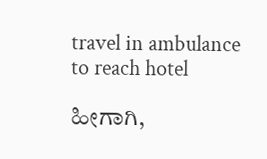travel in ambulance to reach hotel

ಹೀಗಾಗಿ,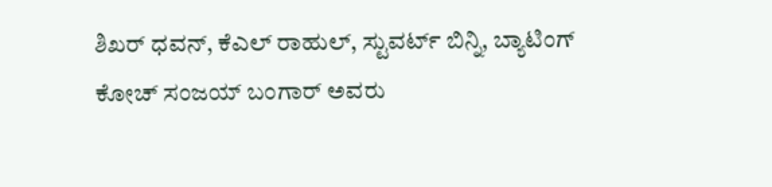ಶಿಖರ್ ಧವನ್, ಕೆಎಲ್ ರಾಹುಲ್, ಸ್ಟುವರ್ಟ್ ಬಿನ್ನಿ, ಬ್ಯಾಟಿಂಗ್ ಕೋಚ್ ಸಂಜಯ್ ಬಂಗಾರ್ ಅವರು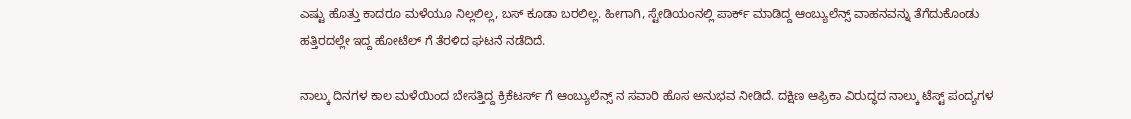ಎಷ್ಟು ಹೊತ್ತು ಕಾದರೂ ಮಳೆಯೂ ನಿಲ್ಲಲಿಲ್ಲ, ಬಸ್ ಕೂಡಾ ಬರಲಿಲ್ಲ. ಹೀಗಾಗಿ, ಸ್ಟೇಡಿಯಂನಲ್ಲಿ ಪಾರ್ಕ್ ಮಾಡಿದ್ದ ಆಂಬ್ಯುಲೆನ್ಸ್ ವಾಹನವನ್ನು ತೆಗೆದುಕೊಂಡು ಹತ್ತಿರದಲ್ಲೇ ಇದ್ದ ಹೋಟೆಲ್ ಗೆ ತೆರಳಿದ ಘಟನೆ ನಡೆದಿದೆ.

ನಾಲ್ಕು ದಿನಗಳ ಕಾಲ ಮಳೆಯಿಂದ ಬೇಸತ್ತಿದ್ದ ಕ್ರಿಕೆಟರ್ಸ್ ಗೆ ಆಂಬ್ಯುಲೆನ್ಸ್ ನ ಸವಾರಿ ಹೊಸ ಅನುಭವ ನೀಡಿದೆ. ದಕ್ಷಿಣ ಆಫ್ರಿಕಾ ವಿರುದ್ಧದ ನಾಲ್ಕು ಟೆಸ್ಟ್ ಪಂದ್ಯಗಳ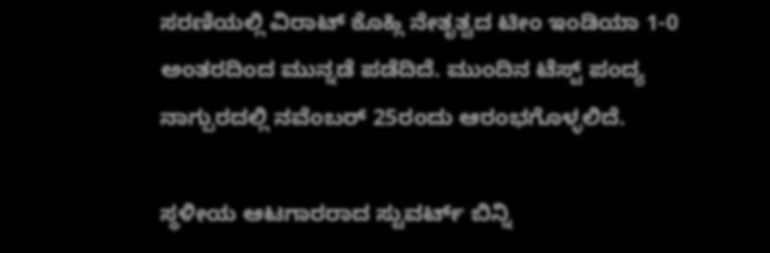ಸರಣಿಯಲ್ಲಿ ವಿರಾಟ್ ಕೊಹ್ಲಿ ನೇತೃತ್ವದ ಟೀಂ ಇಂಡಿಯಾ 1-0 ಅಂತರದಿಂದ ಮುನ್ನಡೆ ಪಡೆದಿದೆ. ಮುಂದಿನ ಟೆಸ್ಟ್ ಪಂದ್ಯ ನಾಗ್ಪುರದಲ್ಲಿ ನವೆಂಬರ್ 25ರಂದು ಆರಂಭಗೊಳ್ಳಲಿದೆ.

ಸ್ಥಳೀಯ ಆಟಗಾರರಾದ ಸ್ಟುವರ್ಟ್ ಬಿನ್ನಿ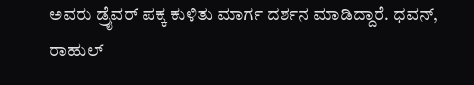ಅವರು ಡ್ರೈವರ್ ಪಕ್ಕ ಕುಳಿತು ಮಾರ್ಗ ದರ್ಶನ ಮಾಡಿದ್ದಾರೆ. ಧವನ್, ರಾಹುಲ್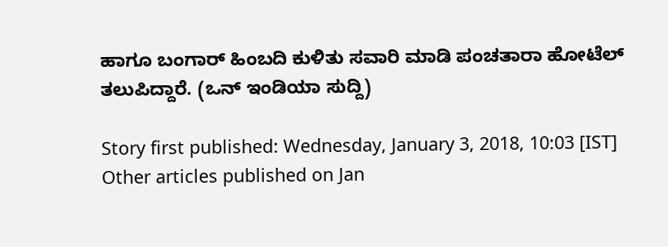ಹಾಗೂ ಬಂಗಾರ್ ಹಿಂಬದಿ ಕುಳಿತು ಸವಾರಿ ಮಾಡಿ ಪಂಚತಾರಾ ಹೋಟೆಲ್ ತಲುಪಿದ್ದಾರೆ. (ಒನ್ ಇಂಡಿಯಾ ಸುದ್ದಿ)

Story first published: Wednesday, January 3, 2018, 10:03 [IST]
Other articles published on Jan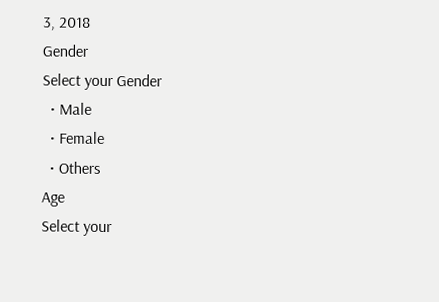3, 2018
Gender
Select your Gender
  • Male
  • Female
  • Others
Age
Select your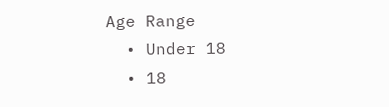Age Range
  • Under 18
  • 18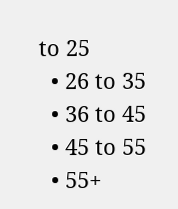to 25
  • 26 to 35
  • 36 to 45
  • 45 to 55
  • 55+